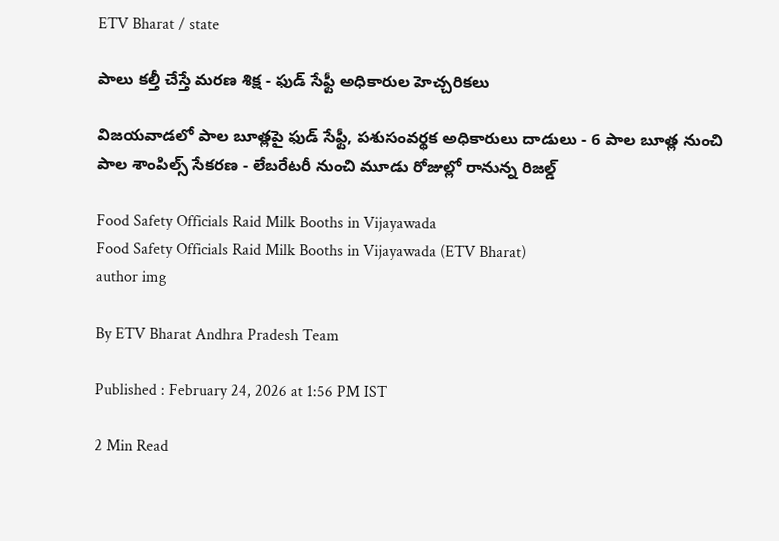ETV Bharat / state

పాలు కల్తీ చేస్తే మరణ శిక్ష - ఫుడ్ సేఫ్టీ అధికారుల హెచ్చరికలు

విజయవాడలో పాల బూత్లపై ఫుడ్ సేఫ్టీ, పశుసంవర్థక అధికారులు దాడులు - 6 పాల బూత్ల నుంచి పాల శాంపిల్స్ సేకరణ - లేబరేటరీ నుంచి మూడు రోజుల్లో రానున్న రిజల్డ్

Food Safety Officials Raid Milk Booths in Vijayawada
Food Safety Officials Raid Milk Booths in Vijayawada (ETV Bharat)
author img

By ETV Bharat Andhra Pradesh Team

Published : February 24, 2026 at 1:56 PM IST

2 Min Read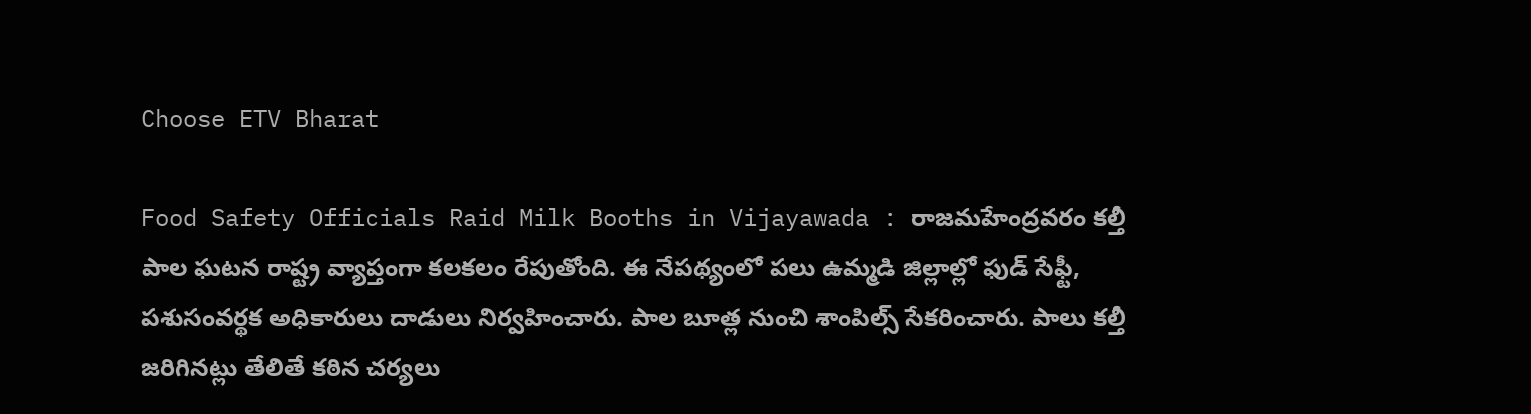Choose ETV Bharat

Food Safety Officials Raid Milk Booths in Vijayawada : రాజమహేంద్రవరం కల్తీ పాల ఘటన రాష్ట్ర వ్యాప్తంగా కలకలం రేపుతోంది. ఈ నేపథ్యంలో పలు ఉమ్మడి జిల్లాల్లో ఫుడ్ సేఫ్టీ, పశుసంవర్థక అధికారులు దాడులు నిర్వహించారు. పాల బూత్ల నుంచి శాంపిల్స్ సేకరించారు. పాలు కల్తీ జరిగినట్లు తేలితే కఠిన చర్యలు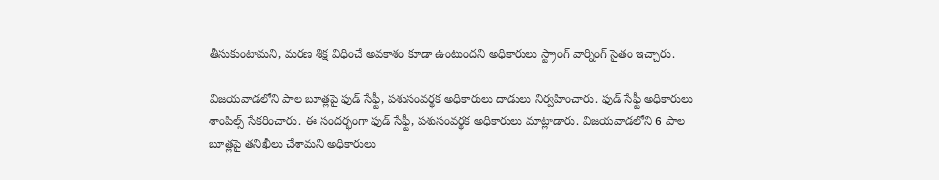తీసుకుంటామని, మరణ శిక్ష విధించే అవకాశం కూడా ఉంటుందని అధికారులు స్ట్రాంగ్ వార్నింగ్ సైతం ఇచ్చారు.

విజయవాడలోని పాల బూత్లపై ఫుడ్ సేఫ్టీ, పశుసంవర్థక అధికారులు దాడులు నిర్వహించారు. ఫుడ్ సేఫ్టీ అధికారులు శాంపిల్స్ సేకరించారు. ఈ సందర్భంగా ఫుడ్ సేఫ్టీ, పశుసంవర్థక అధికారులు మాట్లాడారు. విజయవాడలోని 6 పాల బూత్లపై తనిఖీలు చేశామని అధికారులు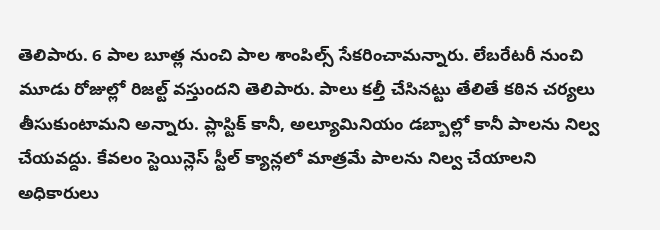తెలిపారు. 6 పాల బూత్ల నుంచి పాల శాంపిల్స్ సేకరించామన్నారు. లేబరేటరీ నుంచి మూడు రోజుల్లో రిజల్ట్ వస్తుందని తెలిపారు. పాలు కల్తీ చేసినట్టు తేలితే కఠిన చర్యలు తీసుకుంటామని అన్నారు. ప్లాస్టిక్ కానీ, అల్యూమినియం డబ్బాల్లో కానీ పాలను నిల్వ చేయవద్దు. కేవలం స్టెయిన్లెస్ స్టీల్ క్యాన్లలో మాత్రమే పాలను నిల్వ చేయాలని అధికారులు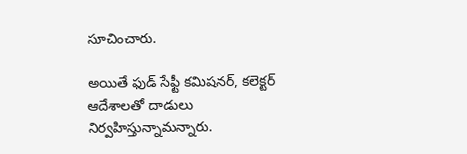సూచించారు.

అయితే ఫుడ్ సేఫ్టీ కమిషనర్, కలెక్టర్ ఆదేశాలతో దాడులు నిర్వహిస్తున్నామన్నారు.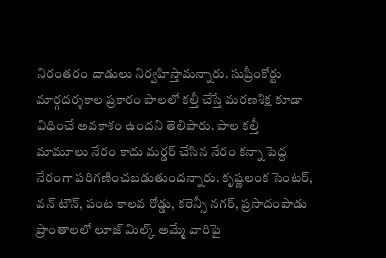నిరంతరం దాడులు నిర్వహిస్తామన్నారు. సుప్రీంకోర్టు మార్గదర్శకాల ప్రకారం పాలలో కల్తీ చేస్తే మరణశిక్ష కూడా విధించే అవకాశం ఉందని తెలిపారు. పాల కల్తీ మామూలు నేరం కాదు మర్డర్ చేసిన నేరం కన్నా పెద్ద నేరంగా పరిగణించబడుతుందన్నారు. కృష్ణలంక సెంటర్, వన్ టౌన్‌, పంట కాలవ రోడ్డు, కరెన్సీ నగర్, ప్రసాదంపాడు ప్రాంతాలలో లూజ్ మిల్క్ అమ్మే వారిపై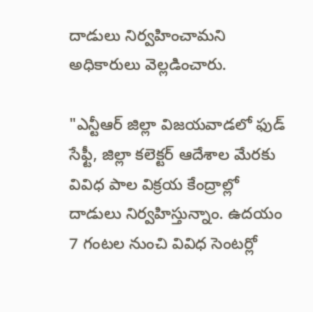దాడులు నిర్వహించామని అధికారులు వెల్లడించారు.

"ఎన్టీఆర్ జిల్లా విజయవాడలో ఫుడ్ సేఫ్టీ, జిల్లా కలెక్టర్ ఆదేశాల మేరకు వివిధ పాల విక్రయ కేంద్రాల్లో దాడులు నిర్వహిస్తున్నాం. ఉదయం 7 గంటల నుంచి వివిధ సెంటర్లో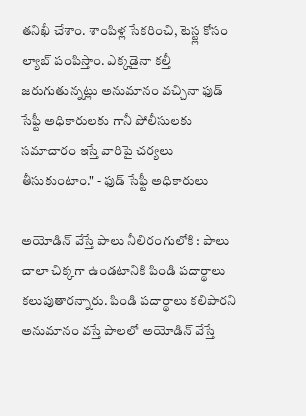తనిఖీ చేశాం. శాంపిళ్ల సేకరించి, టెస్ట్ల కోసం ల్యాబ్ పంపిస్తాం. ఎక్కడైనా కల్తీ జరుగుతున్నట్లు అనుమానం వచ్చినా ఫుడ్ సేఫ్టీ అధికారులకు గానీ పోలీసులకు సమాచారం ఇస్తే వారిపై చర్యలు తీసుకుంటాం." - ఫుడ్ సేఫ్టీ అధికారులు

అయోడిన్ వేస్తే పాలు నీలిరంగులోకి : పాలు చాలా చిక్కగా ఉండటానికి పిండి పదార్థాలు కలుపుతారన్నారు. పిండి పదార్థాలు కలిపారని అనుమానం వస్తే పాలలో అయోడిన్ వేస్తే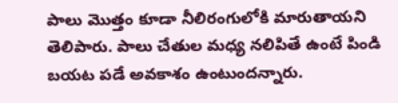పాలు మొత్తం కూడా నీలిరంగులోకి మారుతాయని తెలిపారు. పాలు చేతుల మధ్య నలిపితే ఉంటే పిండి బయట పడే అవకాశం ఉంటుందన్నారు.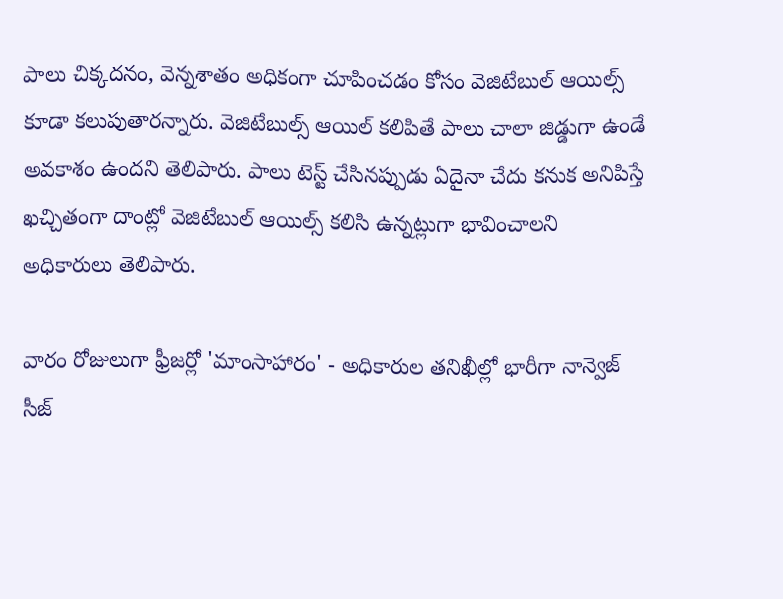పాలు చిక్కదనం, వెన్నశాతం అధికంగా చూపించడం కోసం వెజిటేబుల్ ఆయిల్స్ కూడా కలుపుతారన్నారు. వెజిటేబుల్స్ ఆయిల్ కలిపితే పాలు చాలా జిడ్డుగా ఉండే అవకాశం ఉందని తెలిపారు. పాలు టెస్ట్ చేసినప్పుడు ఏదైనా చేదు కనుక అనిపిస్తే ఖచ్చితంగా దాంట్లో వెజిటేబుల్ ఆయిల్స్ కలిసి ఉన్నట్లుగా భావించాలని అధికారులు తెలిపారు.

వారం రోజులుగా ఫ్రీజర్లో 'మాంసాహారం' - అధికారుల తనిఖీల్లో భారీగా నాన్వెజ్ సీజ్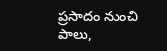ప్రసాదం నుంచి పాలు,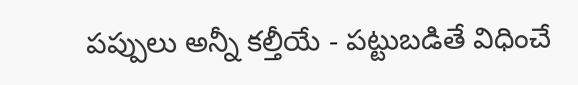పప్పులు అన్నీ కల్తీయే - పట్టుబడితే విధించే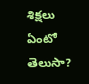శిక్షలు ఏంటో తెలుసా?